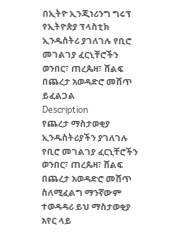በኢትዮ ኢንጂነሪንግ ግሩፕ የኢትዮጵያ ፕላስቲክ ኢንዱስትሪ ያገለገሉ የቢሮ መገልገያ ፈርኒቸሮችን ወንበር፣ ጠረጴዛ፣ ሸልፍ በጨረታ አወዳድሮ መሸጥ ይፈልጋል
Description
የጨረታ ማስታወቂያ
ኢንዱስትሪያችን ያገለገሉ የቢሮ መገልገያ ፈርኒቸሮችን ወንበር፣ ጠረጴዛ፣ ሸልፍ በጨረታ አወዳድሮ መሸጥ ስለሚፈልግ ማንኛውም ተወዳዳሪ ይህ ማስታወቂያ አየር ላይ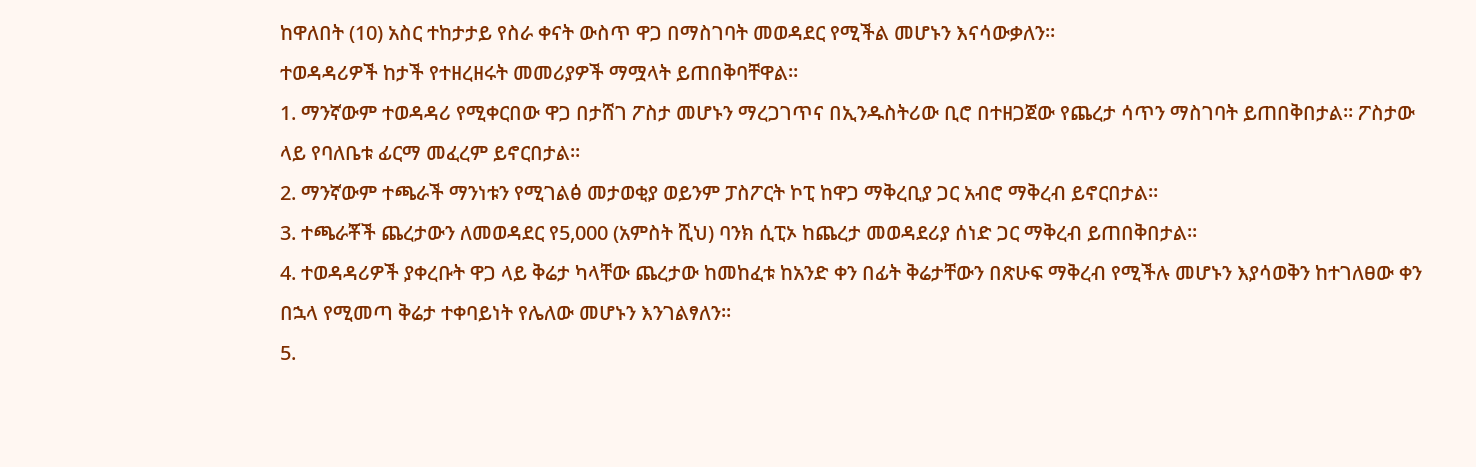ከዋለበት (10) አስር ተከታታይ የስራ ቀናት ውስጥ ዋጋ በማስገባት መወዳደር የሚችል መሆኑን እናሳውቃለን።
ተወዳዳሪዎች ከታች የተዘረዘሩት መመሪያዎች ማሟላት ይጠበቅባቸዋል።
1. ማንኛውም ተወዳዳሪ የሚቀርበው ዋጋ በታሸገ ፖስታ መሆኑን ማረጋገጥና በኢንዱስትሪው ቢሮ በተዘጋጀው የጨረታ ሳጥን ማስገባት ይጠበቅበታል። ፖስታው ላይ የባለቤቱ ፊርማ መፈረም ይኖርበታል።
2. ማንኛውም ተጫራች ማንነቱን የሚገልፅ መታወቂያ ወይንም ፓስፖርት ኮፒ ከዋጋ ማቅረቢያ ጋር አብሮ ማቅረብ ይኖርበታል።
3. ተጫራቾች ጨረታውን ለመወዳደር የ5,000 (አምስት ሺህ) ባንክ ሲፒኦ ከጨረታ መወዳደሪያ ሰነድ ጋር ማቅረብ ይጠበቅበታል።
4. ተወዳዳሪዎች ያቀረቡት ዋጋ ላይ ቅሬታ ካላቸው ጨረታው ከመከፈቱ ከአንድ ቀን በፊት ቅሬታቸውን በጽሁፍ ማቅረብ የሚችሉ መሆኑን እያሳወቅን ከተገለፀው ቀን በኋላ የሚመጣ ቅሬታ ተቀባይነት የሌለው መሆኑን እንገልፃለን።
5.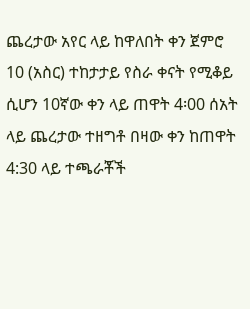ጨረታው አየር ላይ ከዋለበት ቀን ጀምሮ 10 (አስር) ተከታታይ የስራ ቀናት የሚቆይ ሲሆን 10ኛው ቀን ላይ ጠዋት 4፡00 ሰአት ላይ ጨረታው ተዘግቶ በዛው ቀን ከጠዋት 4:30 ላይ ተጫራቾች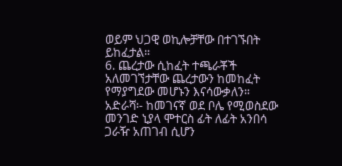ወይም ህጋዊ ወኪሎቻቸው በተገኙበት ይከፈታል።
6. ጨረታው ሲከፈት ተጫራቾች አለመገኘታቸው ጨረታውን ከመከፈት የማያግደው መሆኑን እናሳውቃለን።
አድራሻ፡- ከመገናኛ ወደ ቦሌ የሚወስደው መንገድ ኒያላ ሞተርስ ፊት ለፊት አንበሳ ጋራዥ አጠገብ ሲሆን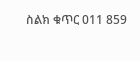ስልክ ቁጥር 011 859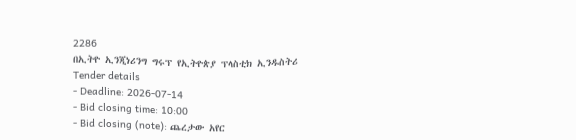2286
በኢትዮ ኢንጂነሪንግ ግሩፕ የኢትዮጵያ ፕላስቲክ ኢንዱስትሪ
Tender details
- Deadline: 2026-07-14
- Bid closing time: 10:00
- Bid closing (note): ጨረታው አየር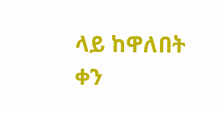ላይ ከዋለበት ቀን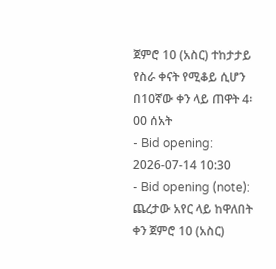ጀምሮ 10 (አስር) ተከታታይ የስራ ቀናት የሚቆይ ሲሆን በ10ኛው ቀን ላይ ጠዋት 4፡00 ሰአት
- Bid opening: 2026-07-14 10:30
- Bid opening (note): ጨረታው አየር ላይ ከዋለበት ቀን ጀምሮ 10 (አስር)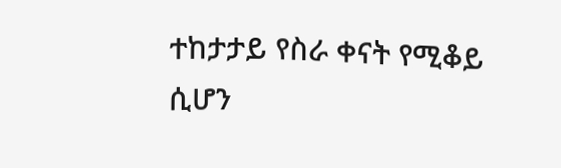ተከታታይ የስራ ቀናት የሚቆይ ሲሆን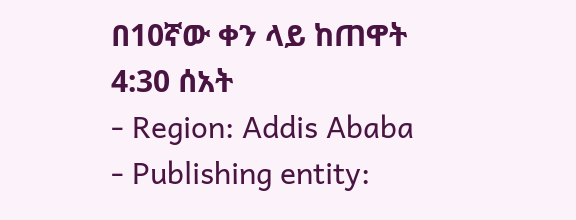በ10ኛው ቀን ላይ ከጠዋት 4:30 ሰአት
- Region: Addis Ababa
- Publishing entity: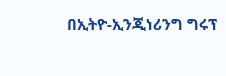በኢትዮ-ኢንጂነሪንግ ግሩፕ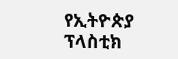የኢትዮጵያ ፕላስቲክ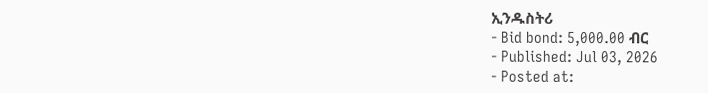ኢንዱስትሪ
- Bid bond: 5,000.00 ብር
- Published: Jul 03, 2026
- Posted at: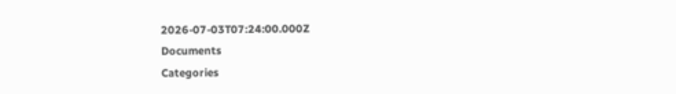2026-07-03T07:24:00.000Z
Documents
Categories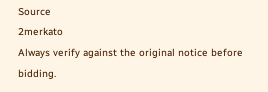Source
2merkato
Always verify against the original notice before bidding.